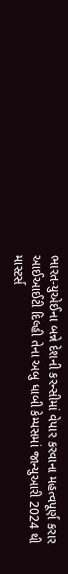ભારત-યુએઈના બન્ને દેશની કરન્સીમાં વેપાર કરવાના મહત્વપૂર્ણ કરાર
આઈઆઈટી દિલ્હી તેના અબુ ધાબી કેમ્પસમાં જાન્યુઆરી 2024 થી માસ્ટર્સ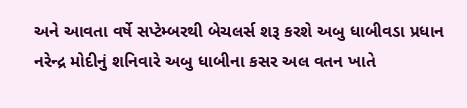અને આવતા વર્ષે સપ્ટેમ્બરથી બેચલર્સ શરૂ કરશે અબુ ધાબીવડા પ્રધાન નરેન્દ્ર મોદીનું શનિવારે અબુ ધાબીના કસર અલ વતન ખાતે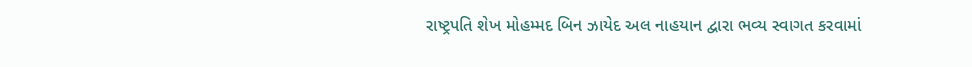રાષ્ટ્રપતિ શેખ મોહમ્મદ બિન ઝાયેદ અલ નાહયાન દ્વારા ભવ્ય સ્વાગત કરવામાં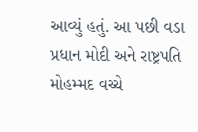આવ્યું હતું. આ પછી વડા પ્રધાન મોદી અને રાષ્ટ્રપતિ મોહમ્મદ વચ્ચે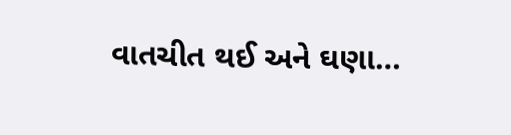વાતચીત થઈ અને ઘણા…